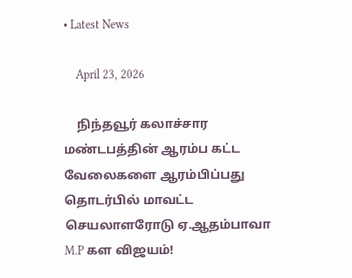• Latest News

    April 23, 2026

    நிந்தவூர் கலாச்சார மண்டபத்தின் ஆரம்ப கட்ட வேலைகளை ஆரம்பிப்பது தொடர்பில் மாவட்ட செயலாளரோடு ஏ.ஆதம்பாவா M.P கள விஜயம்!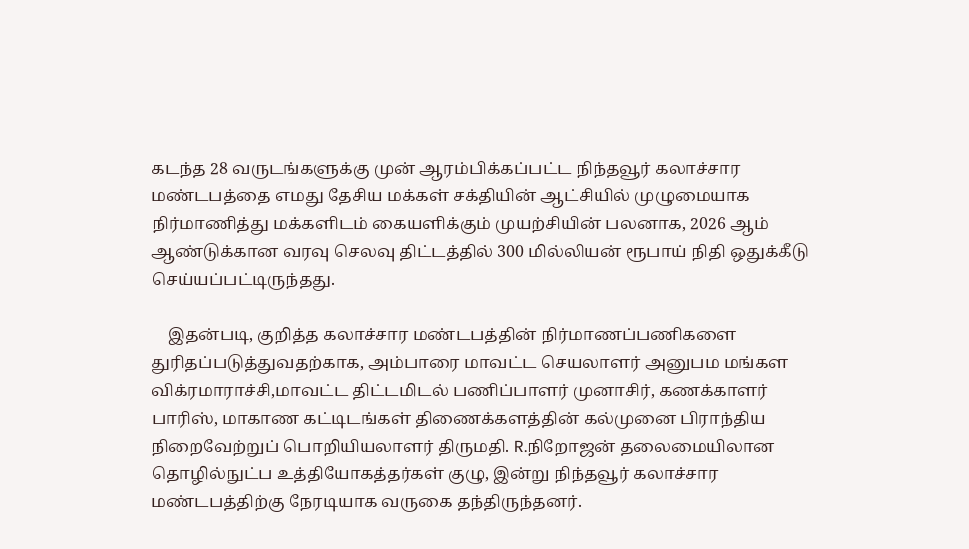கடந்த 28 வருடங்களுக்கு முன் ஆரம்பிக்கப்பட்ட நிந்தவூர் கலாச்சார மண்டபத்தை எமது தேசிய மக்கள் சக்தியின் ஆட்சியில் முழுமையாக நிர்மாணித்து மக்களிடம் கையளிக்கும் முயற்சியின் பலனாக, 2026 ஆம் ஆண்டுக்கான வரவு செலவு திட்டத்தில் 300 மில்லியன் ரூபாய் நிதி ஒதுக்கீடு செய்யப்பட்டிருந்தது.

    இதன்படி, குறித்த கலாச்சார மண்டபத்தின் நிர்மாணப்பணிகளை துரிதப்படுத்துவதற்காக, அம்பாரை மாவட்ட செயலாளர் அனுபம மங்கள விக்ரமாராச்சி,மாவட்ட திட்டமிடல் பணிப்பாளர் முனாசிர், கணக்காளர் பாரிஸ், மாகாண கட்டிடங்கள் திணைக்களத்தின் கல்முனை பிராந்திய நிறைவேற்றுப் பொறியியலாளர் திருமதி. R.நிறோஜன் தலைமையிலான தொழில்நுட்ப உத்தியோகத்தர்கள் குழு, இன்று நிந்தவூர் கலாச்சார மண்டபத்திற்கு நேரடியாக வருகை தந்திருந்தனர்.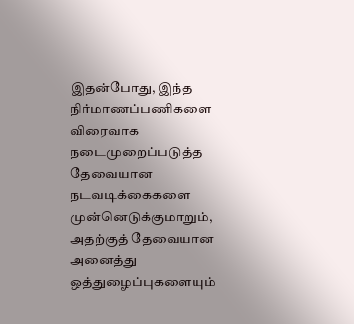இதன்போது, இந்த நிர்மாணப்பணிகளை விரைவாக நடைமுறைப்படுத்த தேவையான நடவடிக்கைகளை முன்னெடுக்குமாறும், அதற்குத் தேவையான அனைத்து ஒத்துழைப்புகளையும்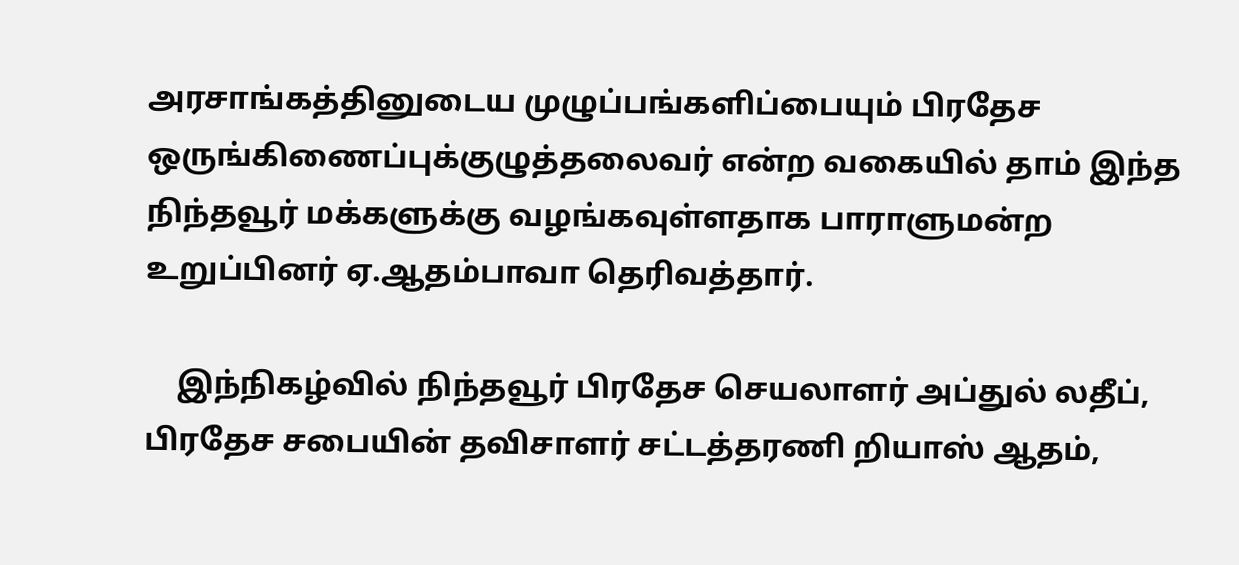அரசாங்கத்தினுடைய முழுப்பங்களிப்பையும் பிரதேச ஒருங்கிணைப்புக்குழுத்தலைவர் என்ற வகையில் தாம் இந்த நிந்தவூர் மக்களுக்கு வழங்கவுள்ளதாக பாராளுமன்ற உறுப்பினர் ஏ.ஆதம்பாவா தெரிவத்தார்.

    இந்நிகழ்வில் நிந்தவூர் பிரதேச செயலாளர் அப்துல் லதீப், பிரதேச சபையின் தவிசாளர் சட்டத்தரணி றியாஸ் ஆதம்,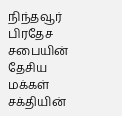நிந்தவூர் பிரதேச சபையின் தேசிய மக்கள் சக்தியின்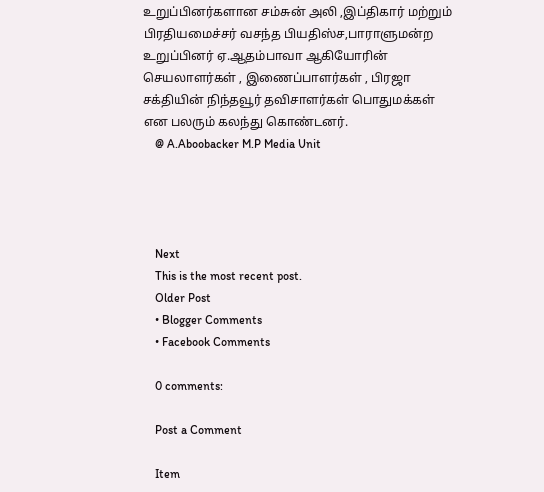உறுப்பினர்களான சம்சுன் அலி ,இப்திகார் மற்றும் பிரதியமைச்சர் வசந்த பியதிஸ்ச,பாராளுமன்ற உறுப்பினர் ஏ.ஆதம்பாவா ஆகியோரின் செயலாளர்கள் , இணைப்பாளர்கள் , பிரஜா சக்தியின் நிந்தவூர் தவிசாளர்கள் பொதுமக்கள் என பலரும் கலந்து கொண்டனர்.
    @ A.Aboobacker M.P Media Unit




    Next
    This is the most recent post.
    Older Post
    • Blogger Comments
    • Facebook Comments

    0 comments:

    Post a Comment

    Item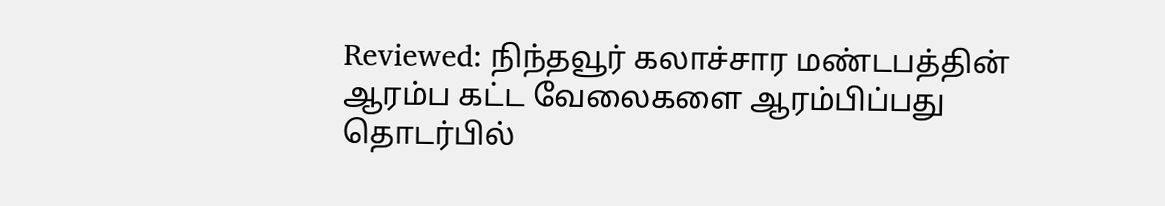Reviewed: நிந்தவூர் கலாச்சார மண்டபத்தின் ஆரம்ப கட்ட வேலைகளை ஆரம்பிப்பது தொடர்பில்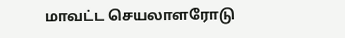மாவட்ட செயலாளரோடு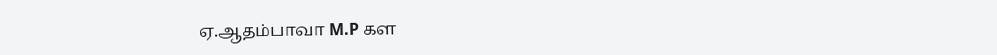ஏ.ஆதம்பாவா M.P கள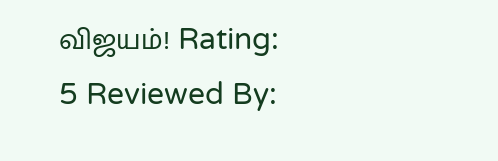விஜயம்! Rating: 5 Reviewed By: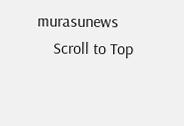murasunews
    Scroll to Top